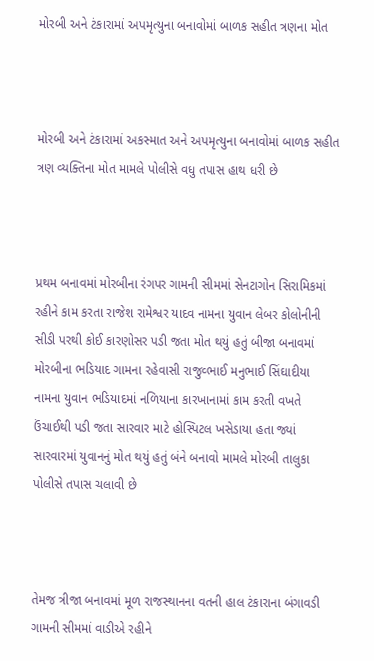મોરબી અને ટંકારામાં અપમૃત્યુના બનાવોમાં બાળક સહીત ત્રણના મોત



મોરબી અને ટંકારામાં અકસ્માત અને અપમૃત્યુના બનાવોમાં બાળક સહીત ત્રણ વ્યક્તિના મોત મામલે પોલીસે વધુ તપાસ હાથ ધરી છે



પ્રથમ બનાવમાં મોરબીના રંગપર ગામની સીમમાં સેનટાગોન સિરામિકમાં રહીને કામ કરતા રાજેશ રામેશ્વર યાદવ નામના યુવાન લેબર કોલોનીની સીડી પરથી કોઈ કારણોસર પડી જતા મોત થયું હતું બીજા બનાવમાં મોરબીના ભડિયાદ ગામના રહેવાસી રાજુવ્ભાઈ મનુભાઈ સિંઘાદીયા નામના યુવાન ભડિયાદમાં નળિયાના કારખાનામાં કામ કરતી વખતે ઉંચાઈથી પડી જતા સારવાર માટે હોસ્પિટલ ખસેડાયા હતા જ્યાં સારવારમાં યુવાનનું મોત થયું હતું બંને બનાવો મામલે મોરબી તાલુકા પોલીસે તપાસ ચલાવી છે



તેમજ ત્રીજા બનાવમાં મૂળ રાજસ્થાનના વતની હાલ ટંકારાના બંગાવડી ગામની સીમમાં વાડીએ રહીને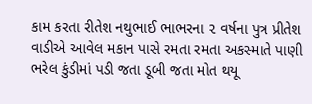કામ કરતા રીતેશ નથુભાઈ ભાભરના ૨ વર્ષના પુત્ર પ્રીતેશ વાડીએ આવેલ મકાન પાસે રમતા રમતા અકસ્માતે પાણી ભરેલ કુંડીમાં પડી જતા ડૂબી જતા મોત થયૂ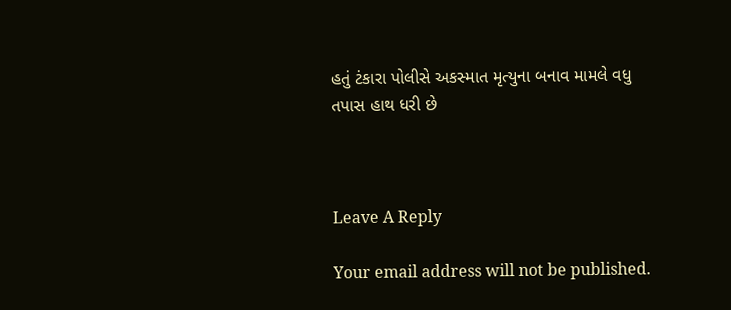હતું ટંકારા પોલીસે અકસ્માત મૃત્યુના બનાવ મામલે વધુ તપાસ હાથ ધરી છે



Leave A Reply

Your email address will not be published.